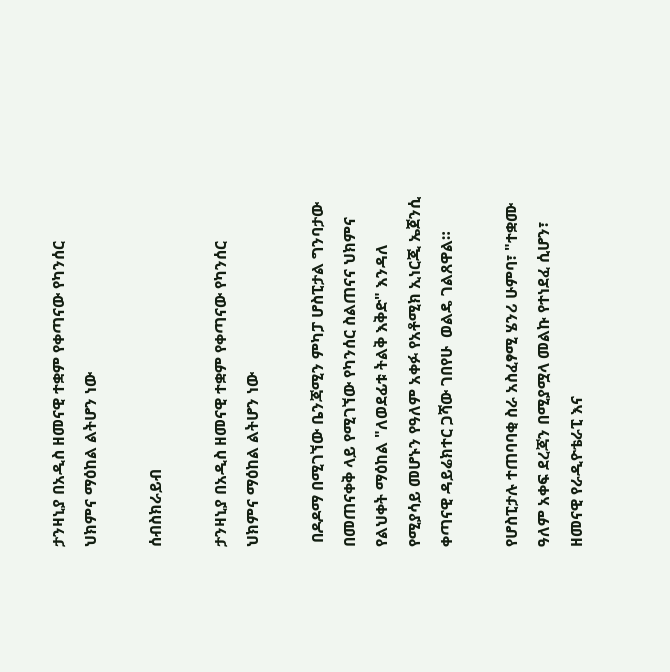ታንዛኒያ በአዲስ ዘመናዊ ተቋም የቀጣናው የካንሰር ህክምና ማዕከል ልትሆን ነው

ሰብስክራይብ

ታንዛኒያ በአዲስ ዘመናዊ ተቋም የቀጣናው የካንሰር ህክምና ማዕከል ልትሆን ነው

 በዶዶማ በሚገኘው ቤንጃሚን ምካፓ ሆስፒታል ግንባታው በመጠናቀቅ ላይ የሚገኘው የካንሰር ስልጠናና ህክምና የልህቀት ማዕከል "ለወደፊቱ ትልቅ እቅድ" እንዳለ የሚያሳይ መሆኑን የዓለም አቀፉ የአቶሚክ ኢነርጂ ኤጀንሲ ቀጣናዊ ዳይሬክተር ጋሻው ገበየሁ  ወልዴ ገልጸዋል።

የሆስፒታሉ ተጠባባቂ ስራ አስፈፃሚ ሄንሪ ሁምባ፣ "ተቋሙ ዓለም አቀፍ ደረጃን በሚያሟላ መልኩ የተነደፈ ሲሆን፣ ዘመናዊ የራዲዮቴራፒ እና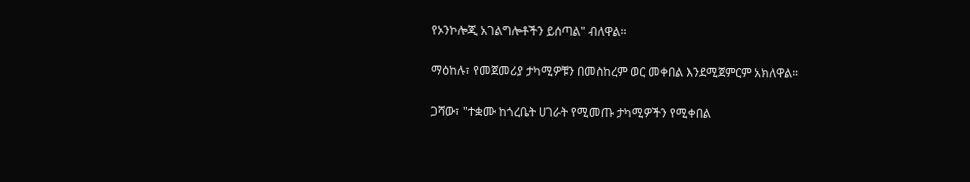የኦንኮሎጂ አገልግሎቶችን ይሰጣል" ብለዋል።

ማዕከሉ፣ የመጀመሪያ ታካሚዎቹን በመስከረም ወር መቀበል እንደሚጀምርም አክለዋል።

ጋሻው፣ "ተቋሙ ከጎረቤት ሀገራት የሚመጡ ታካሚዎችን የሚቀበል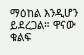ማዕከል እንዲሆን ይደረጋል። ዋናው ቁልፍ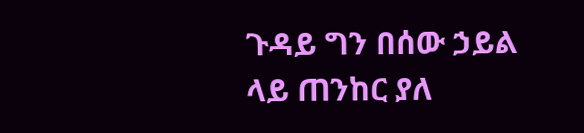ጉዳይ ግን በሰው ኃይል ላይ ጠንከር ያለ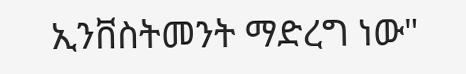ኢንቨስትመንት ማድረግ ነው"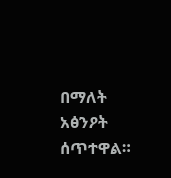በማለት አፅንዖት ሰጥተዋል።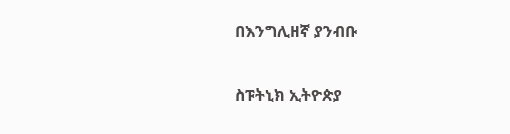በእንግሊዘኛ ያንብቡ

ስፑትኒክ ኢትዮጵያ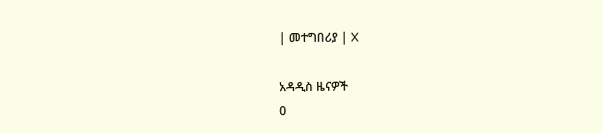| መተግበሪያ | X

አዳዲስ ዜናዎች
0